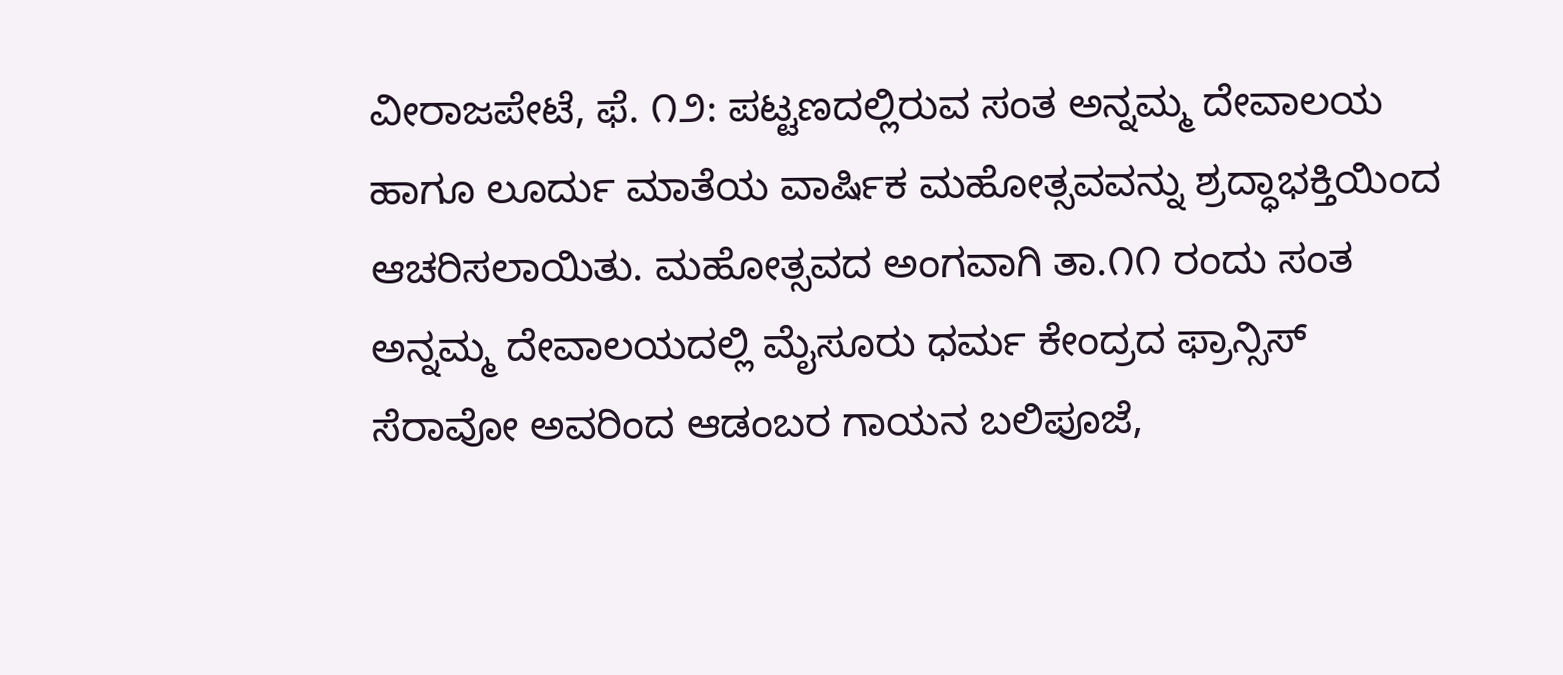ವೀರಾಜಪೇಟೆ, ಫೆ. ೧೨: ಪಟ್ಟಣದಲ್ಲಿರುವ ಸಂತ ಅನ್ನಮ್ಮ ದೇವಾಲಯ ಹಾಗೂ ಲೂರ್ದು ಮಾತೆಯ ವಾರ್ಷಿಕ ಮಹೋತ್ಸವವನ್ನು ಶ್ರದ್ಧಾಭಕ್ತಿಯಿಂದ ಆಚರಿಸಲಾಯಿತು. ಮಹೋತ್ಸವದ ಅಂಗವಾಗಿ ತಾ.೧೧ ರಂದು ಸಂತ ಅನ್ನಮ್ಮ ದೇವಾಲಯದಲ್ಲಿ ಮೈಸೂರು ಧರ್ಮ ಕೇಂದ್ರದ ಫ್ರಾನ್ಸಿಸ್ ಸೆರಾವೋ ಅವರಿಂದ ಆಡಂಬರ ಗಾಯನ ಬಲಿಪೂಜೆ,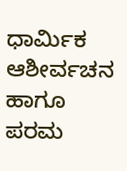ಧಾರ್ಮಿಕ ಆಶೀರ್ವಚನ ಹಾಗೂ ಪರಮ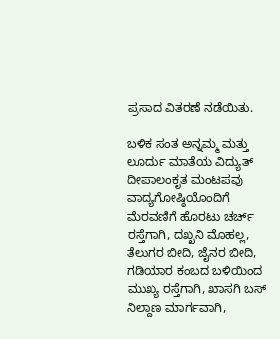ಪ್ರಸಾದ ವಿತರಣೆ ನಡೆಯಿತು.

ಬಳಿಕ ಸಂತ ಅನ್ನಮ್ಮ ಮತ್ತು ಲೂರ್ದು ಮಾತೆಯ ವಿದ್ಯುತ್ ದೀಪಾಲಂಕೃತ ಮಂಟಪವು ವಾದ್ಯಗೋಷ್ಠಿಯೊಂದಿಗೆ ಮೆರವಣಿಗೆ ಹೊರಟು ಚರ್ಚ್ ರಸ್ತೆಗಾಗಿ, ದಖ್ಖನಿ ಮೊಹಲ್ಲ, ತೆಲುಗರ ಬೀದಿ, ಜೈನರ ಬೀದಿ, ಗಡಿಯಾರ ಕಂಬದ ಬಳಿಯಿಂದ ಮುಖ್ಯ ರಸ್ತೆಗಾಗಿ, ಖಾಸಗಿ ಬಸ್ ನಿಲ್ದಾಣ ಮಾರ್ಗವಾಗಿ,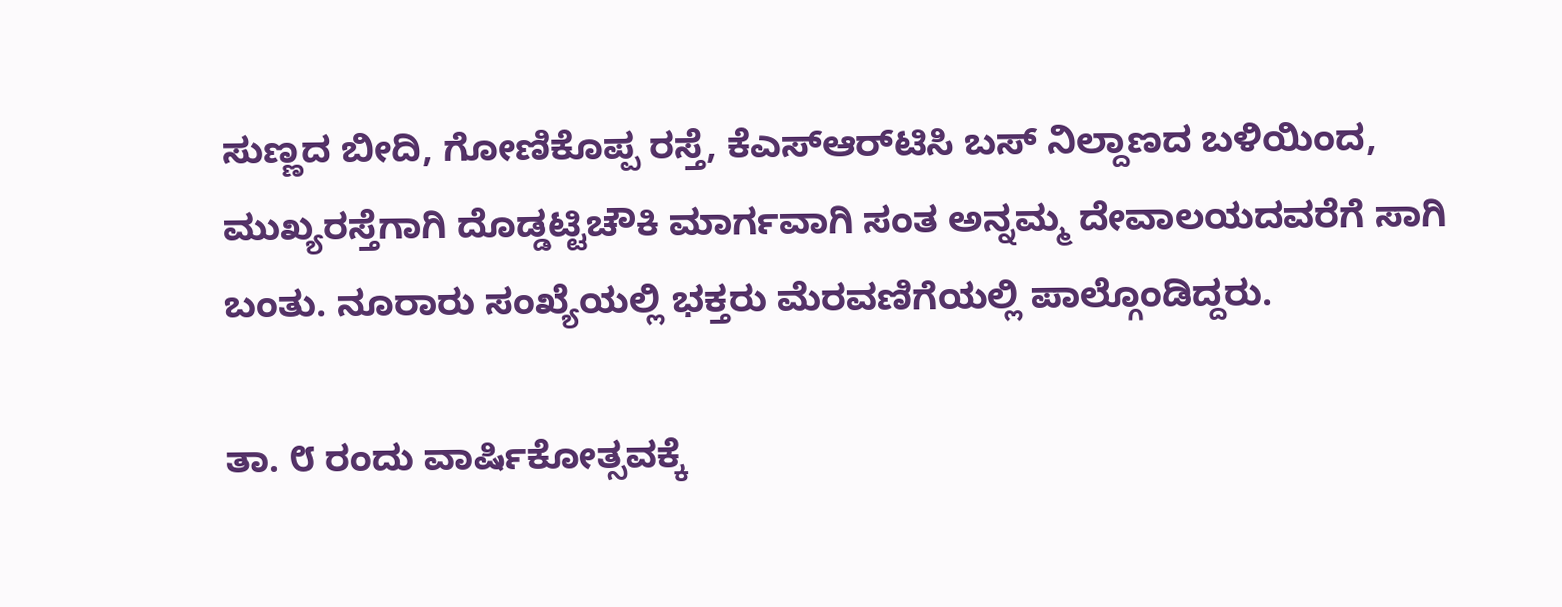ಸುಣ್ಣದ ಬೀದಿ, ಗೋಣಿಕೊಪ್ಪ ರಸ್ತೆ, ಕೆಎಸ್‌ಆರ್‌ಟಿಸಿ ಬಸ್ ನಿಲ್ದಾಣದ ಬಳಿಯಿಂದ, ಮುಖ್ಯರಸ್ತೆಗಾಗಿ ದೊಡ್ಡಟ್ಟಿಚೌಕಿ ಮಾರ್ಗವಾಗಿ ಸಂತ ಅನ್ನಮ್ಮ ದೇವಾಲಯದವರೆಗೆ ಸಾಗಿ ಬಂತು. ನೂರಾರು ಸಂಖ್ಯೆಯಲ್ಲಿ ಭಕ್ತರು ಮೆರವಣಿಗೆಯಲ್ಲಿ ಪಾಲ್ಗೊಂಡಿದ್ದರು.

ತಾ. ೮ ರಂದು ವಾರ್ಷಿಕೋತ್ಸವಕ್ಕೆ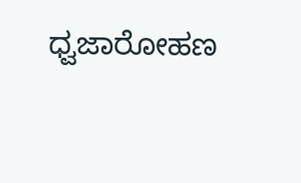ಧ್ವಜಾರೋಹಣ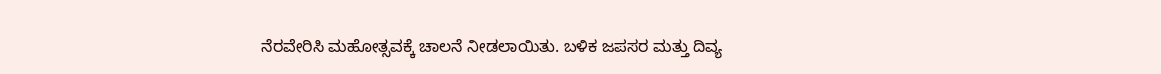ನೆರವೇರಿಸಿ ಮಹೋತ್ಸವಕ್ಕೆ ಚಾಲನೆ ನೀಡಲಾಯಿತು. ಬಳಿಕ ಜಪಸರ ಮತ್ತು ದಿವ್ಯ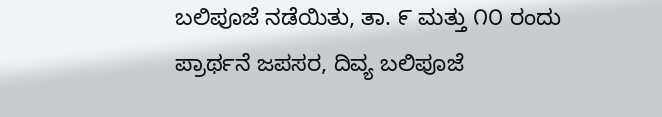ಬಲಿಪೂಜೆ ನಡೆಯಿತು, ತಾ. ೯ ಮತ್ತು ೧೦ ರಂದು ಪ್ರಾರ್ಥನೆ ಜಪಸರ, ದಿವ್ಯ ಬಲಿಪೂಜೆ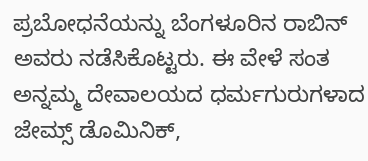ಪ್ರಬೋಧನೆಯನ್ನು ಬೆಂಗಳೂರಿನ ರಾಬಿನ್ ಅವರು ನಡೆಸಿಕೊಟ್ಟರು. ಈ ವೇಳೆ ಸಂತ ಅನ್ನಮ್ಮ ದೇವಾಲಯದ ಧರ್ಮಗುರುಗಳಾದ ಜೇಮ್ಸ್ ಡೊಮಿನಿಕ್,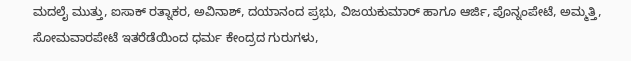ಮದಲೈ ಮುತ್ತು, ಐಸಾಕ್ ರತ್ನಾಕರ, ಅವಿನಾಶ್, ದಯಾನಂದ ಪ್ರಭು, ವಿಜಯಕುಮಾರ್ ಹಾಗೂ ಆರ್ಜಿ, ಪೊನ್ನಂಪೇಟೆ, ಅಮ್ಮತ್ತಿ, ಸೋಮವಾರಪೇಟೆ ಇತರೆಡೆಯಿಂದ ಧರ್ಮ ಕೇಂದ್ರದ ಗುರುಗಳು,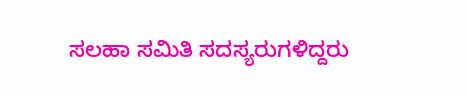ಸಲಹಾ ಸಮಿತಿ ಸದಸ್ಯರುಗಳಿದ್ದರು